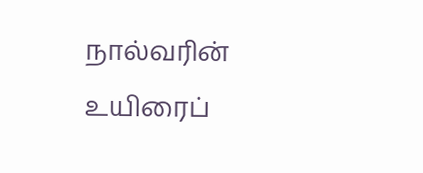நால்வரின் உயிரைப்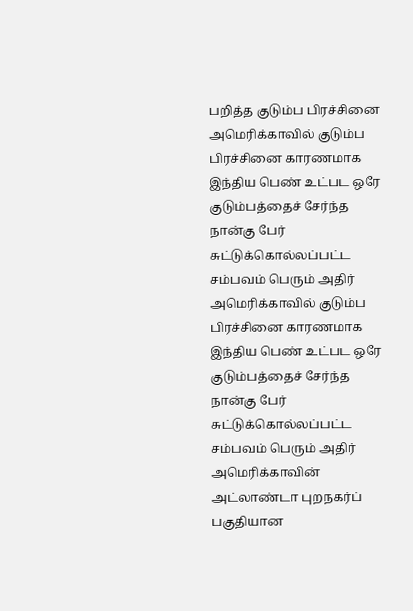பறித்த குடும்ப பிரச்சினை
அமெரிக்காவில் குடும்ப பிரச்சினை காரணமாக இந்திய பெண் உட்பட ஒரே குடும்பத்தைச் சேர்ந்த நான்கு பேர் சுட்டுக்கொல்லப்பட்ட சம்பவம் பெரும் அதிர்
அமெரிக்காவில் குடும்ப பிரச்சினை காரணமாக இந்திய பெண் உட்பட ஒரே குடும்பத்தைச் சேர்ந்த நான்கு பேர் சுட்டுக்கொல்லப்பட்ட சம்பவம் பெரும் அதிர்
அமெரிக்காவின் அட்லாண்டா புறநகர்ப் பகுதியான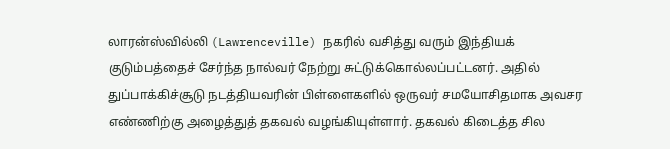லாரன்ஸ்வில்லி (Lawrenceville) நகரில் வசித்து வரும் இந்தியக் குடும்பத்தைச் சேர்ந்த நால்வர் நேற்று சுட்டுக்கொல்லப்பட்டனர். அதில் துப்பாக்கிச்சூடு நடத்தியவரின் பிள்ளைகளில் ஒருவர் சமயோசிதமாக அவசர எண்ணிற்கு அழைத்துத் தகவல் வழங்கியுள்ளார். தகவல் கிடைத்த சில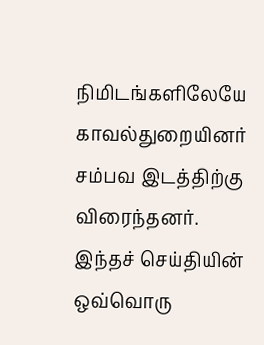நிமிடங்களிலேயே காவல்துறையினர் சம்பவ இடத்திற்கு விரைந்தனர்.
இந்தச் செய்தியின் ஒவ்வொரு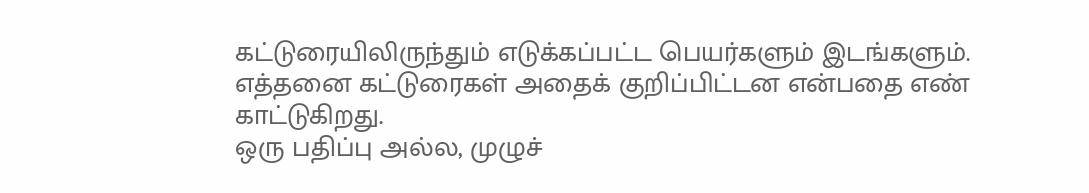கட்டுரையிலிருந்தும் எடுக்கப்பட்ட பெயர்களும் இடங்களும். எத்தனை கட்டுரைகள் அதைக் குறிப்பிட்டன என்பதை எண் காட்டுகிறது.
ஒரு பதிப்பு அல்ல, முழுச்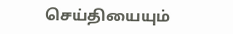செய்தியையும்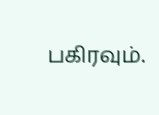பகிரவும்.